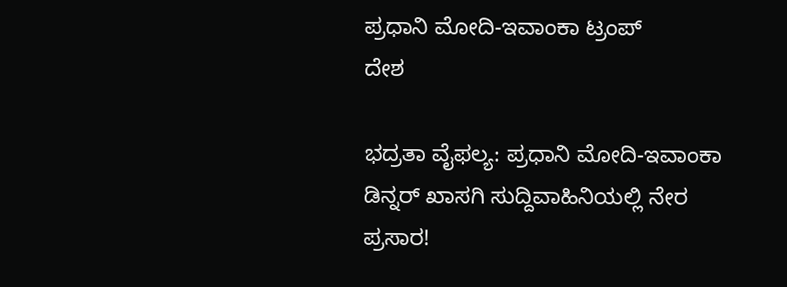ಪ್ರಧಾನಿ ಮೋದಿ-ಇವಾಂಕಾ ಟ್ರಂಪ್
ದೇಶ

ಭದ್ರತಾ ವೈಫಲ್ಯ: ಪ್ರಧಾನಿ ಮೋದಿ-ಇವಾಂಕಾ ಡಿನ್ನರ್ ಖಾಸಗಿ ಸುದ್ದಿವಾಹಿನಿಯಲ್ಲಿ ನೇರ ಪ್ರಸಾರ!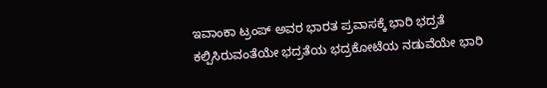ಇವಾಂಕಾ ಟ್ರಂಪ್ ಅವರ ಭಾರತ ಪ್ರವಾಸಕ್ಕೆ ಭಾರಿ ಭದ್ರತೆ ಕಲ್ಪಿಸಿರುವಂತೆಯೇ ಭದ್ರತೆಯ ಭದ್ರಕೋಟೆಯ ನಡುವೆಯೇ ಭಾರಿ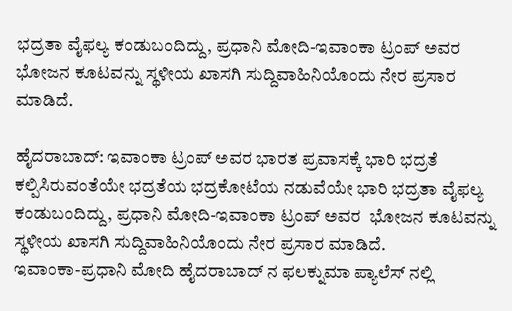ಭದ್ರತಾ ವೈಫಲ್ಯ ಕಂಡುಬಂದಿದ್ದು, ಪ್ರಧಾನಿ ಮೋದಿ-ಇವಾಂಕಾ ಟ್ರಂಪ್ ಅವರ ಭೋಜನ ಕೂಟವನ್ನು ಸ್ಥಳೀಯ ಖಾಸಗಿ ಸುದ್ದಿವಾಹಿನಿಯೊಂದು ನೇರ ಪ್ರಸಾರ ಮಾಡಿದೆ.

ಹೈದರಾಬಾದ್: ಇವಾಂಕಾ ಟ್ರಂಪ್ ಅವರ ಭಾರತ ಪ್ರವಾಸಕ್ಕೆ ಭಾರಿ ಭದ್ರತೆ ಕಲ್ಪಿಸಿರುವಂತೆಯೇ ಭದ್ರತೆಯ ಭದ್ರಕೋಟೆಯ ನಡುವೆಯೇ ಭಾರಿ ಭದ್ರತಾ ವೈಫಲ್ಯ ಕಂಡುಬಂದಿದ್ದು, ಪ್ರಧಾನಿ ಮೋದಿ-ಇವಾಂಕಾ ಟ್ರಂಪ್ ಅವರ  ಭೋಜನ ಕೂಟವನ್ನು ಸ್ಥಳೀಯ ಖಾಸಗಿ ಸುದ್ದಿವಾಹಿನಿಯೊಂದು ನೇರ ಪ್ರಸಾರ ಮಾಡಿದೆ.
ಇವಾಂಕಾ-ಪ್ರಧಾನಿ ಮೋದಿ ಹೈದರಾಬಾದ್ ನ ಫಲಕ್ನುಮಾ ಪ್ಯಾಲೆಸ್ ನಲ್ಲಿ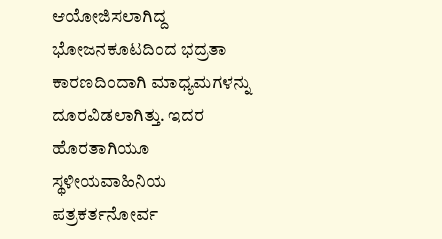ಆಯೋಜಿಸಲಾಗಿದ್ದ ಭೋಜನಕೂಟದಿಂದ ಭದ್ರತಾ ಕಾರಣದಿಂದಾಗಿ ಮಾಧ್ಯಮಗಳನ್ನು ದೂರವಿಡಲಾಗಿತ್ತು. ಇದರ ಹೊರತಾಗಿಯೂ  ಸ್ಥಳೀಯವಾಹಿನಿಯ ಪತ್ರಕರ್ತನೋರ್ವ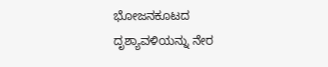ಭೋಜನಕೂಟದ ದೃಶ್ಯಾವಳಿಯನ್ನು ನೇರ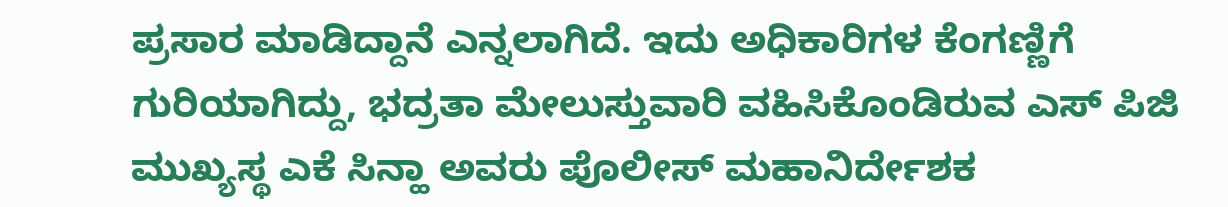ಪ್ರಸಾರ ಮಾಡಿದ್ದಾನೆ ಎನ್ನಲಾಗಿದೆ. ಇದು ಅಧಿಕಾರಿಗಳ ಕೆಂಗಣ್ಣಿಗೆ ಗುರಿಯಾಗಿದ್ದು, ಭದ್ರತಾ ಮೇಲುಸ್ತುವಾರಿ ವಹಿಸಿಕೊಂಡಿರುವ ಎಸ್ ಪಿಜಿ  ಮುಖ್ಯಸ್ಥ ಎಕೆ ಸಿನ್ಹಾ ಅವರು ಪೊಲೀಸ್ ಮಹಾನಿರ್ದೇಶಕ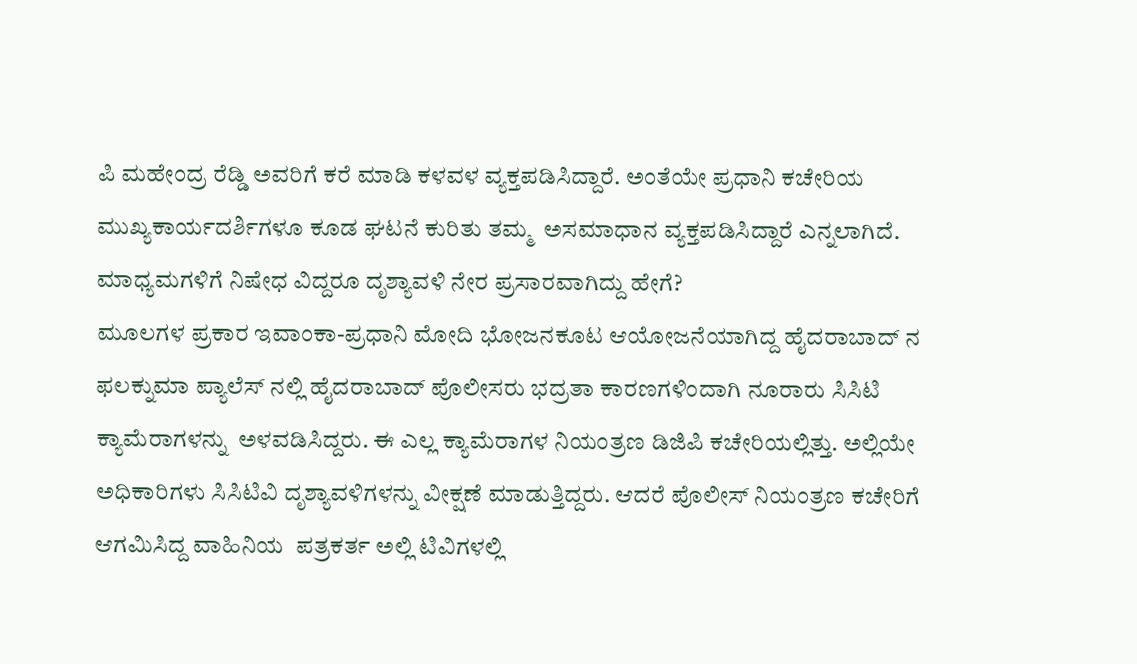ಪಿ ಮಹೇಂದ್ರ ರೆಡ್ಡಿ ಅವರಿಗೆ ಕರೆ ಮಾಡಿ ಕಳವಳ ವ್ಯಕ್ತಪಡಿಸಿದ್ದಾರೆ. ಅಂತೆಯೇ ಪ್ರಧಾನಿ ಕಚೇರಿಯ ಮುಖ್ಯಕಾರ್ಯದರ್ಶಿಗಳೂ ಕೂಡ ಘಟನೆ ಕುರಿತು ತಮ್ಮ  ಅಸಮಾಧಾನ ವ್ಯಕ್ತಪಡಿಸಿದ್ದಾರೆ ಎನ್ನಲಾಗಿದೆ.
ಮಾಧ್ಯಮಗಳಿಗೆ ನಿಷೇಧ ವಿದ್ದರೂ ದೃಶ್ಯಾವಳಿ ನೇರ ಪ್ರಸಾರವಾಗಿದ್ದು ಹೇಗೆ?
ಮೂಲಗಳ ಪ್ರಕಾರ ಇವಾಂಕಾ-ಪ್ರಧಾನಿ ಮೋದಿ ಭೋಜನಕೂಟ ಆಯೋಜನೆಯಾಗಿದ್ದ ಹೈದರಾಬಾದ್ ನ ಫಲಕ್ನುಮಾ ಪ್ಯಾಲೆಸ್ ನಲ್ಲಿ ಹೈದರಾಬಾದ್ ಪೊಲೀಸರು ಭದ್ರತಾ ಕಾರಣಗಳಿಂದಾಗಿ ನೂರಾರು ಸಿಸಿಟಿ ಕ್ಯಾಮೆರಾಗಳನ್ನು  ಅಳವಡಿಸಿದ್ದರು. ಈ ಎಲ್ಲ ಕ್ಯಾಮೆರಾಗಳ ನಿಯಂತ್ರಣ ಡಿಜಿಪಿ ಕಚೇರಿಯಲ್ಲಿತ್ತು. ಅಲ್ಲಿಯೇ ಅಧಿಕಾರಿಗಳು ಸಿಸಿಟಿವಿ ದೃಶ್ಯಾವಳಿಗಳನ್ನು ವೀಕ್ಷಣೆ ಮಾಡುತ್ತಿದ್ದರು. ಆದರೆ ಪೊಲೀಸ್ ನಿಯಂತ್ರಣ ಕಚೇರಿಗೆ ಆಗಮಿಸಿದ್ದ ವಾಹಿನಿಯ  ಪತ್ರಕರ್ತ ಅಲ್ಲಿ ಟಿವಿಗಳಲ್ಲಿ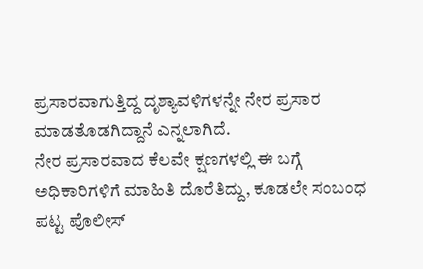ಪ್ರಸಾರವಾಗುತ್ತಿದ್ದ ದೃಶ್ಯಾವಳಿಗಳನ್ನೇ ನೇರ ಪ್ರಸಾರ ಮಾಡತೊಡಗಿದ್ದಾನೆ ಎನ್ನಲಾಗಿದೆ.
ನೇರ ಪ್ರಸಾರವಾದ ಕೆಲವೇ ಕ್ಷಣಗಳಲ್ಲಿ ಈ ಬಗ್ಗೆ ಅಧಿಕಾರಿಗಳಿಗೆ ಮಾಹಿತಿ ದೊರೆತಿದ್ದು, ಕೂಡಲೇ ಸಂಬಂಧ ಪಟ್ಟ ಪೊಲೀಸ್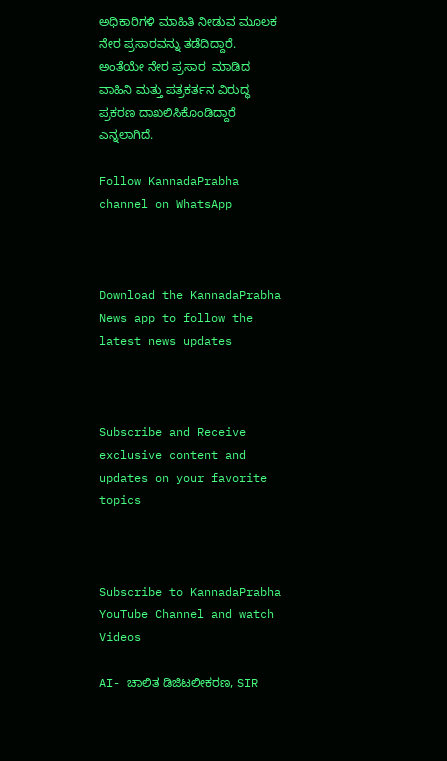ಅಧಿಕಾರಿಗಳಿ ಮಾಹಿತಿ ನೀಡುವ ಮೂಲಕ ನೇರ ಪ್ರಸಾರವನ್ನು ತಡೆದಿದ್ದಾರೆ. ಅಂತೆಯೇ ನೇರ ಪ್ರಸಾರ  ಮಾಡಿದ ವಾಹಿನಿ ಮತ್ತು ಪತ್ರಕರ್ತನ ವಿರುದ್ಧ ಪ್ರಕರಣ ದಾಖಲಿಸಿಕೊಂಡಿದ್ದಾರೆ ಎನ್ನಲಾಗಿದೆ.

Follow KannadaPrabha channel on WhatsApp



Download the KannadaPrabha News app to follow the latest news updates



Subscribe and Receive exclusive content and updates on your favorite topics



Subscribe to KannadaPrabha YouTube Channel and watch Videos

AI- ಚಾಲಿತ ಡಿಜಿಟಲೀಕರಣ, SIR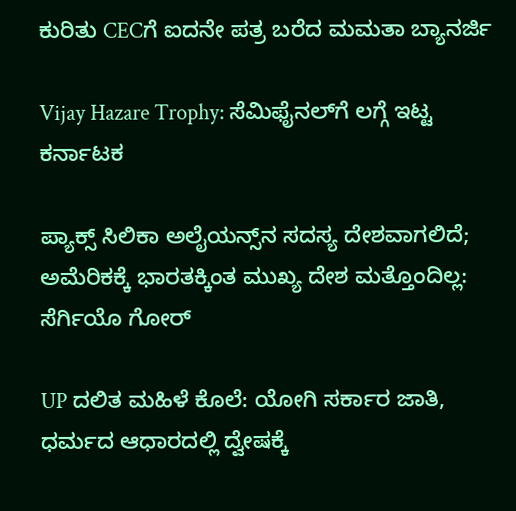ಕುರಿತು CECಗೆ ಐದನೇ ಪತ್ರ ಬರೆದ ಮಮತಾ ಬ್ಯಾನರ್ಜಿ

Vijay Hazare Trophy: ಸೆಮಿಫೈನಲ್‌ಗೆ ಲಗ್ಗೆ ಇಟ್ಟ ಕರ್ನಾಟಕ

ಪ್ಯಾಕ್ಸ್ ಸಿಲಿಕಾ ಅಲೈಯನ್ಸ್‌ನ ಸದಸ್ಯ ದೇಶವಾಗಲಿದೆ; ಅಮೆರಿಕಕ್ಕೆ ಭಾರತಕ್ಕಿಂತ ಮುಖ್ಯ ದೇಶ ಮತ್ತೊಂದಿಲ್ಲ: ಸೆರ್ಗಿಯೊ ಗೋರ್

UP ದಲಿತ ಮಹಿಳೆ ಕೊಲೆ: ಯೋಗಿ ಸರ್ಕಾರ ಜಾತಿ, ಧರ್ಮದ ಆಧಾರದಲ್ಲಿ ದ್ವೇಷಕ್ಕೆ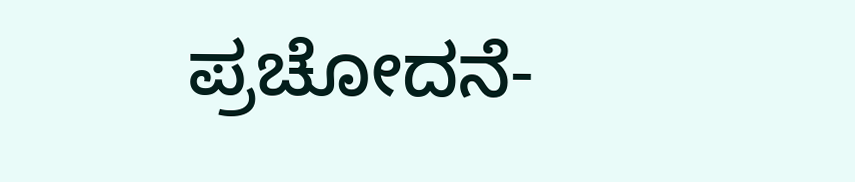ಪ್ರಚೋದನೆ-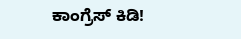ಕಾಂಗ್ರೆಸ್ ಕಿಡಿ!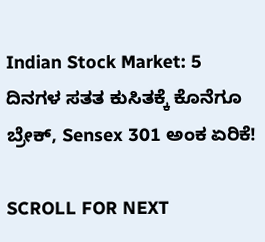Indian Stock Market: 5 ದಿನಗಳ ಸತತ ಕುಸಿತಕ್ಕೆ ಕೊನೆಗೂ ಬ್ರೇಕ್, Sensex 301 ಅಂಕ ಏರಿಕೆ!

SCROLL FOR NEXT